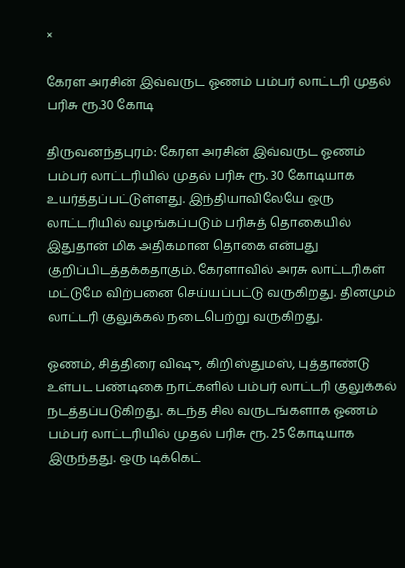×

கேரள அரசின் இவ்வருட ஓணம் பம்பர் லாட்டரி முதல் பரிசு ரூ.30 கோடி

திருவனந்தபுரம்: கேரள அரசின் இவ்வருட ஓணம் பம்பர் லாட்டரியில் முதல் பரிசு ரூ. 30 கோடியாக உயர்த்தப்பட்டுள்ளது. இந்தியாவிலேயே ஒரு லாட்டரியில் வழங்கப்படும் பரிசுத் தொகையில் இதுதான் மிக அதிகமான தொகை என்பது குறிப்பிடத்தக்கதாகும். கேரளாவில் அரசு லாட்டரிகள் மட்டுமே விற்பனை செய்யப்பட்டு வருகிறது. தினமும் லாட்டரி குலுக்கல் நடைபெற்று வருகிறது.

ஓணம், சித்திரை விஷு, கிறிஸ்துமஸ், புத்தாண்டு உள்பட பண்டிகை நாட்களில் பம்பர் லாட்டரி குலுக்கல் நடத்தப்படுகிறது. கடந்த சில வருடங்களாக ஓணம் பம்பர் லாட்டரியில் முதல் பரிசு ரூ. 25 கோடியாக இருந்தது. ஒரு டிக்கெட்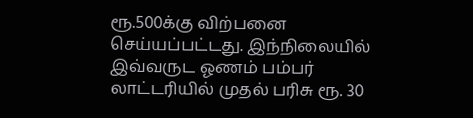ரூ.500க்கு விற்பனை செய்யப்பட்டது. இந்நிலையில் இவ்வருட ஓணம் பம்பர் லாட்டரியில் முதல் பரிசு ரூ. 30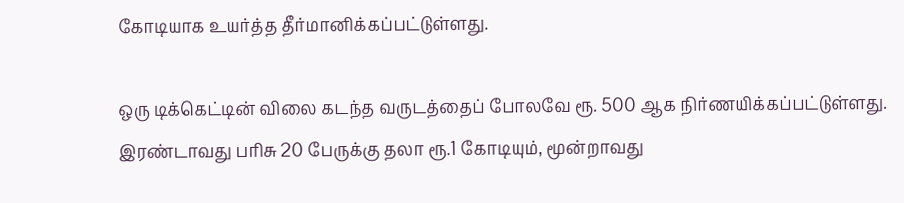கோடியாக உயர்த்த தீர்மானிக்கப்பட்டுள்ளது.

ஒரு டிக்கெட்டின் விலை கடந்த வருடத்தைப் போலவே ரூ. 500 ஆக நிர்ணயிக்கப்பட்டுள்ளது. இரண்டாவது பரிசு 20 பேருக்கு தலா ரூ.1 கோடியும், மூன்றாவது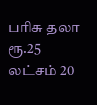பரிசு தலா ரூ.25 லட்சம் 20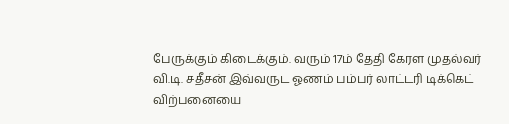பேருக்கும் கிடைக்கும். வரும் 17ம் தேதி கேரள முதல்வர் வி.டி. சதீசன் இவ்வருட ஓணம் பம்பர் லாட்டரி டிக்கெட் விற்பனையை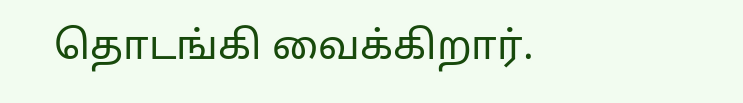தொடங்கி வைக்கிறார்.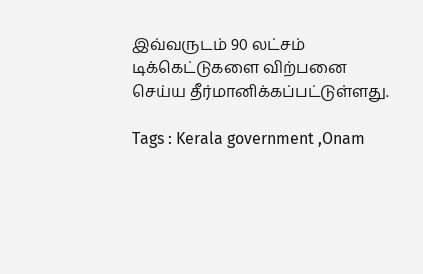இவ்வருடம் 90 லட்சம் டிக்கெட்டுகளை விற்பனை செய்ய தீர்மானிக்கப்பட்டுள்ளது.

Tags : Kerala government ,Onam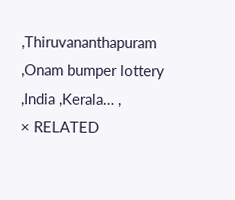,Thiruvananthapuram ,Onam bumper lottery ,India ,Kerala… ,
× RELATED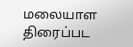மலையாள திரைப்பட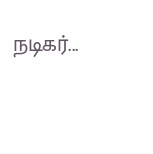நடிகர்...